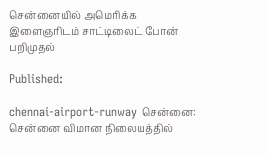சென்னையில் அமெரிக்க இளைஞரிடம் சாட்டிலைட் போன் பறிமுதல்

Published:

chennai-airport-runway சென்னை: சென்னை விமான நிலையத்தில்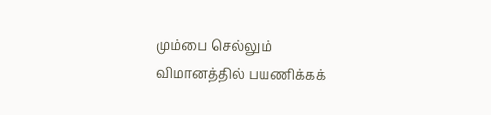மும்பை செல்லும் விமானத்தில் பயணிக்கக்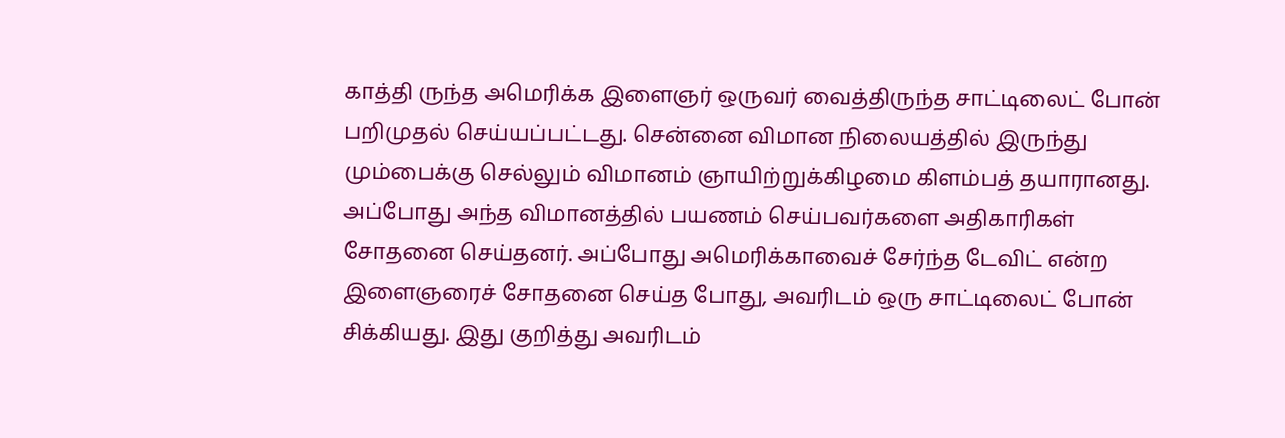காத்தி ருந்த அமெரிக்க இளைஞர் ஒருவர் வைத்திருந்த சாட்டிலைட் போன் பறிமுதல் செய்யப்பட்டது. சென்னை விமான நிலையத்தில் இருந்து மும்பைக்கு செல்லும் விமானம் ஞாயிற்றுக்கிழமை கிளம்பத் தயாரானது. அப்போது அந்த விமானத்தில் பயணம் செய்பவர்களை அதிகாரிகள் சோதனை செய்தனர். அப்போது அமெரிக்காவைச் சேர்ந்த டேவிட் என்ற இளைஞரைச் சோதனை செய்த போது, அவரிடம் ஒரு சாட்டிலைட் போன் சிக்கியது. இது குறித்து அவரிடம்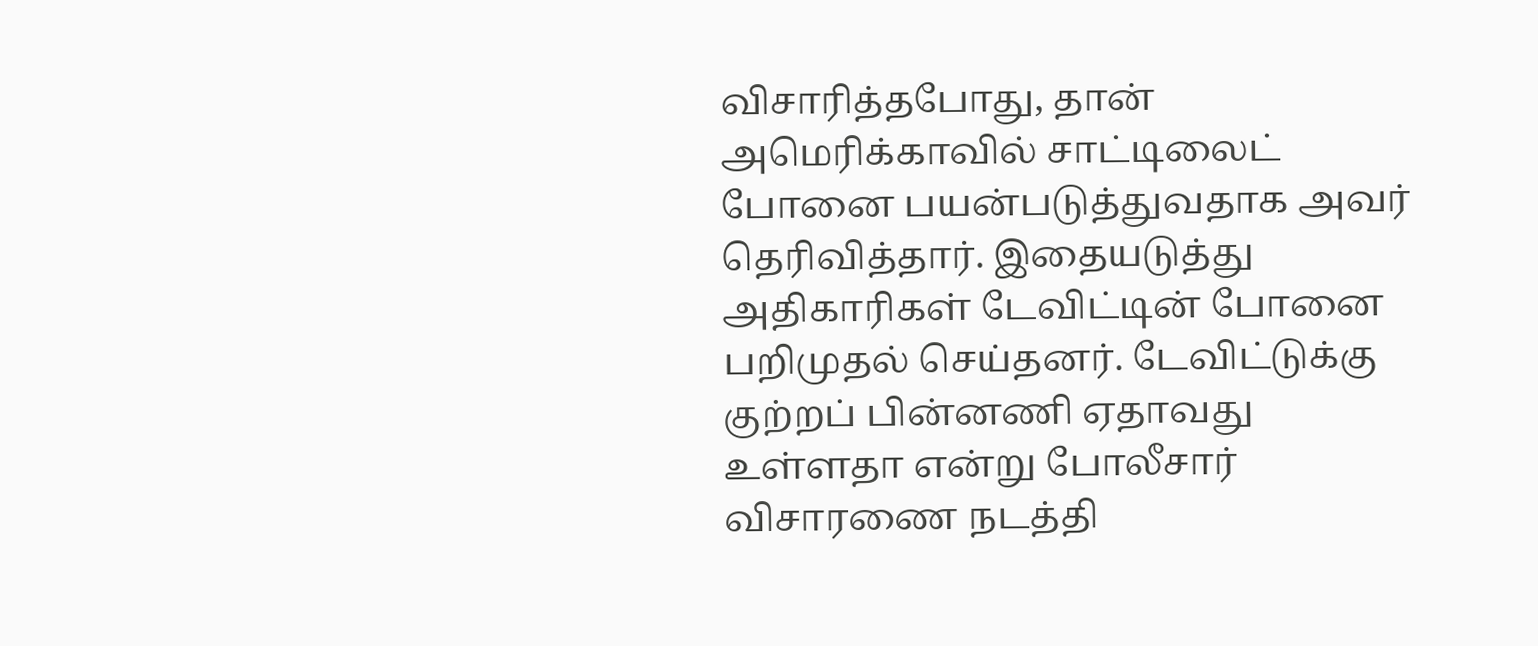விசாரித்தபோது, தான் அமெரிக்காவில் சாட்டிலைட் போனை பயன்படுத்துவதாக அவர் தெரிவித்தார். இதையடுத்து அதிகாரிகள் டேவிட்டின் போனை பறிமுதல் செய்தனர். டேவிட்டுக்கு குற்றப் பின்னணி ஏதாவது உள்ளதா என்று போலீசார் விசாரணை நடத்தி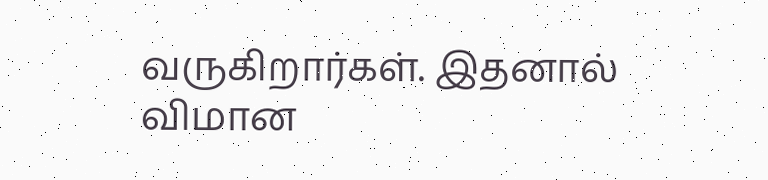வருகிறார்கள். இதனால் விமான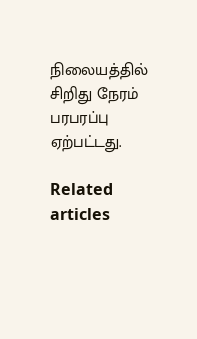நிலையத்தில் சிறிது நேரம் பரபரப்பு ஏற்பட்டது.

Related articles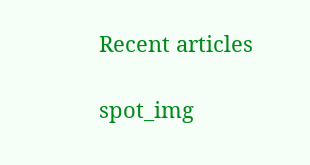Recent articles

spot_img